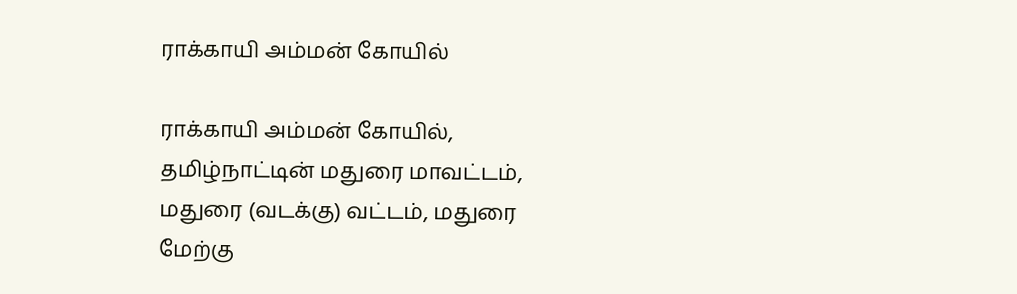ராக்காயி அம்மன் கோயில்

ராக்காயி அம்மன் கோயில், தமிழ்நாட்டின் மதுரை மாவட்டம், மதுரை (வடக்கு) வட்டம், மதுரை மேற்கு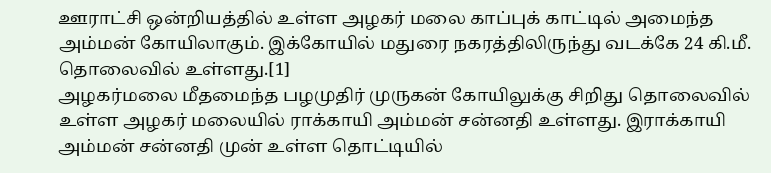ஊராட்சி ஒன்றியத்தில் உள்ள அழகர் மலை காப்புக் காட்டில் அமைந்த அம்மன் கோயிலாகும். இக்கோயில் மதுரை நகரத்திலிருந்து வடக்கே 24 கி.மீ. தொலைவில் உள்ளது.[1]
அழகர்மலை மீதமைந்த பழமுதிர் முருகன் கோயிலுக்கு சிறிது தொலைவில் உள்ள அழகர் மலையில் ராக்காயி அம்மன் சன்னதி உள்ளது. இராக்காயி அம்மன் சன்னதி முன் உள்ள தொட்டியில்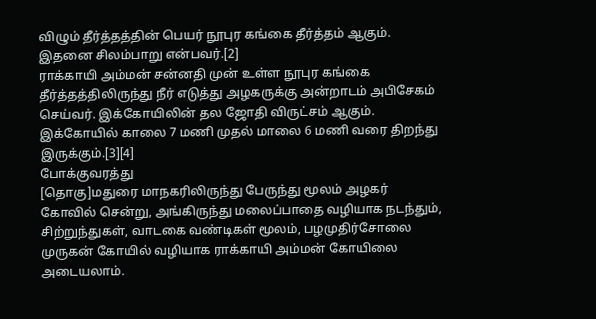விழும் தீர்த்தத்தின் பெயர் நூபுர கங்கை தீர்த்தம் ஆகும். இதனை சிலம்பாறு என்பவர்.[2]
ராக்காயி அம்மன் சன்னதி முன் உள்ள நூபுர கங்கை தீர்த்தத்திலிருந்து நீர் எடுத்து அழகருக்கு அன்றாடம் அபிசேகம் செய்வர். இக்கோயிலின் தல ஜோதி விருட்சம் ஆகும். இக்கோயில் காலை 7 மணி முதல் மாலை 6 மணி வரை திறந்து இருக்கும்.[3][4]
போக்குவரத்து
[தொகு]மதுரை மாநகரிலிருந்து பேருந்து மூலம் அழகர் கோவில் சென்று, அங்கிருந்து மலைப்பாதை வழியாக நடந்தும், சிற்றுந்துகள், வாடகை வண்டிகள் மூலம், பழமுதிர்சோலை முருகன் கோயில் வழியாக ராக்காயி அம்மன் கோயிலை அடையலாம்.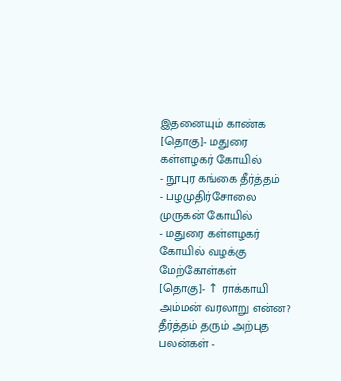இதனையும் காண்க
[தொகு]- மதுரை கள்ளழகர் கோயில்
- நூபுர கங்கை தீர்த்தம்
- பழமுதிர்சோலை முருகன் கோயில்
- மதுரை கள்ளழகர் கோயில் வழக்கு
மேற்கோள்கள்
[தொகு]- ↑ ராக்காயி அம்மன் வரலாறு என்ன? தீர்த்தம் தரும் அற்புத பலன்கள் -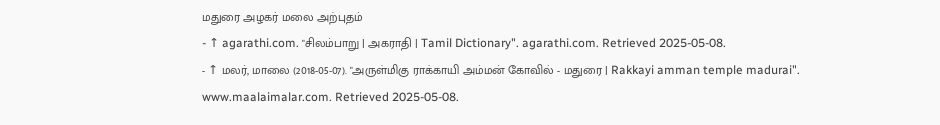மதுரை அழகர் மலை அற்புதம்
- ↑ agarathi.com. "சிலம்பாறு | அகராதி | Tamil Dictionary". agarathi.com. Retrieved 2025-05-08.
- ↑ மலர், மாலை (2018-05-07). "அருள்மிகு ராக்காயி அம்மன் கோவில் - மதுரை | Rakkayi amman temple madurai". www.maalaimalar.com. Retrieved 2025-05-08.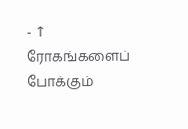- ↑ ரோகங்களைப் போக்கும்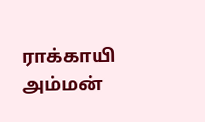ராக்காயி அம்மன்